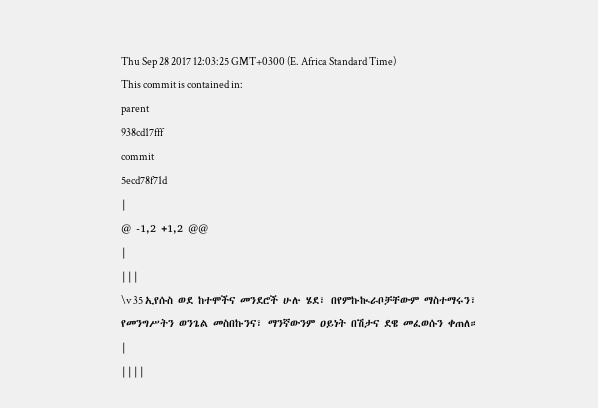Thu Sep 28 2017 12:03:25 GMT+0300 (E. Africa Standard Time)
This commit is contained in:
parent
938cd17fff
commit
5ecd78f71d
|
@ -1,2 +1,2 @@
|
|||
\v 35 ኢየሱስ ወደ ከተሞችና መንደሮች ሁሉ ሄደ፣ በየምኩኲራቦቻቸውም ማስተማሩን፣ የመንግሥትን ወንጌል መስበኩንና፣ ማንኛውንም ዐይነት በሽታና ደዌ መፈወሱን ቀጠለ።
|
||||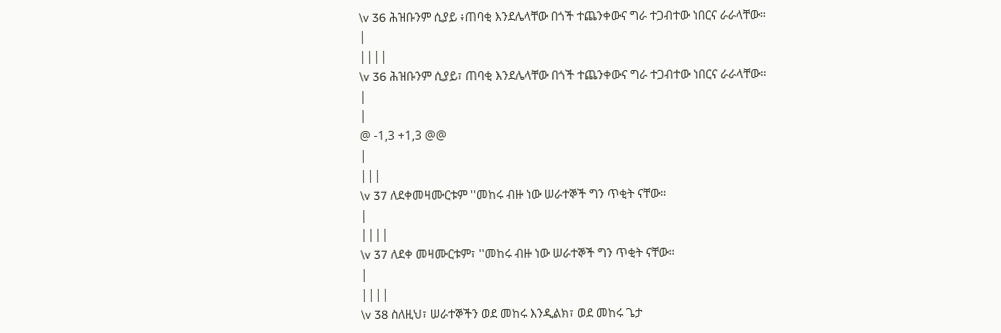\v 36 ሕዝቡንም ሲያይ ፥ጠባቂ እንደሌላቸው በጎች ተጨንቀውና ግራ ተጋብተው ነበርና ራራላቸው።
|
||||
\v 36 ሕዝቡንም ሲያይ፣ ጠባቂ እንደሌላቸው በጎች ተጨንቀውና ግራ ተጋብተው ነበርና ራራላቸው።
|
|
@ -1,3 +1,3 @@
|
|||
\v 37 ለደቀመዛሙርቱም ''መከሩ ብዙ ነው ሠራተኞች ግን ጥቂት ናቸው።
|
||||
\v 37 ለደቀ መዛሙርቱም፣ ''መከሩ ብዙ ነው ሠራተኞች ግን ጥቂት ናቸው።
|
||||
\v 38 ስለዚህ፣ ሠራተኞችን ወደ መከሩ እንዲልክ፣ ወደ መከሩ ጌታ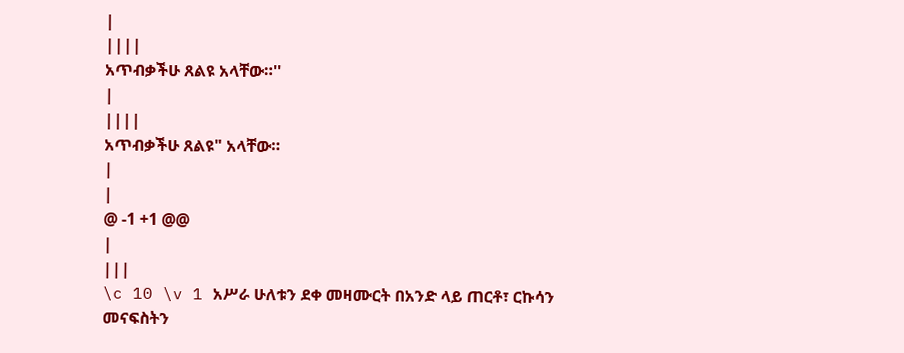|
||||
አጥብቃችሁ ጸልዩ አላቸው።''
|
||||
አጥብቃችሁ ጸልዩ" አላቸው።
|
|
@ -1 +1 @@
|
|||
\c 10 \v 1 አሥራ ሁለቱን ደቀ መዛሙርት በአንድ ላይ ጠርቶ፣ ርኩሳን መናፍስትን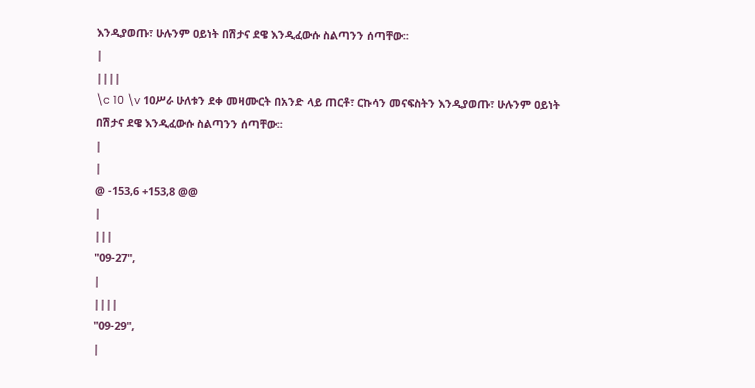እንዲያወጡ፣ ሁሉንም ዐይነት በሽታና ደዌ እንዲፈውሱ ስልጣንን ሰጣቸው፡፡
|
||||
\c 10 \v 1ዐሥራ ሁለቱን ደቀ መዛሙርት በአንድ ላይ ጠርቶ፣ ርኩሳን መናፍስትን እንዲያወጡ፣ ሁሉንም ዐይነት በሽታና ደዌ እንዲፈውሱ ስልጣንን ሰጣቸው፡፡
|
|
@ -153,6 +153,8 @@
|
|||
"09-27",
|
||||
"09-29",
|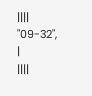||||
"09-32",
|
||||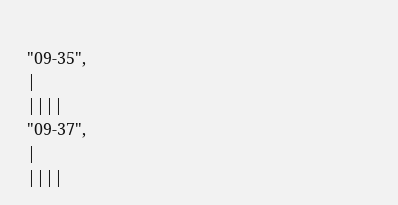"09-35",
|
||||
"09-37",
|
||||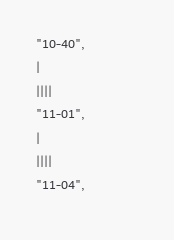"10-40",
|
||||
"11-01",
|
||||
"11-04",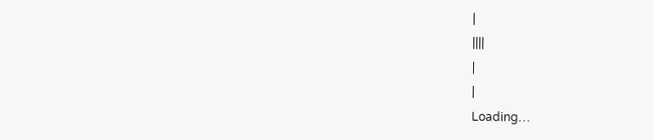|
||||
|
|
Loading…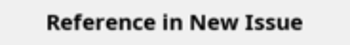Reference in New Issue